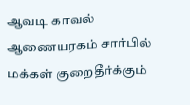ஆவடி காவல் ஆணையரகம் சார்பில் மக்கள் குறைதீர்க்கும்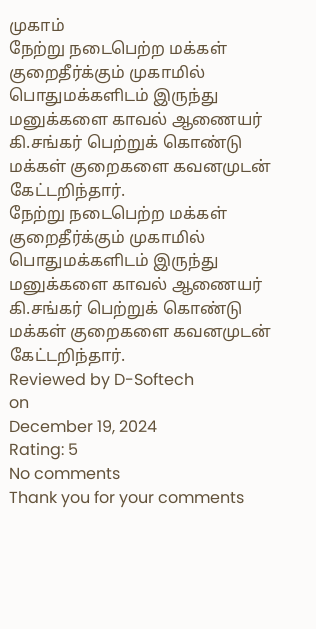முகாம்
நேற்று நடைபெற்ற மக்கள் குறைதீர்க்கும் முகாமில் பொதுமக்களிடம் இருந்து மனுக்களை காவல் ஆணையர் கி.சங்கர் பெற்றுக் கொண்டு மக்கள் குறைகளை கவனமுடன் கேட்டறிந்தார்.
நேற்று நடைபெற்ற மக்கள் குறைதீர்க்கும் முகாமில் பொதுமக்களிடம் இருந்து மனுக்களை காவல் ஆணையர் கி.சங்கர் பெற்றுக் கொண்டு மக்கள் குறைகளை கவனமுடன் கேட்டறிந்தார்.
Reviewed by D-Softech
on
December 19, 2024
Rating: 5
No comments
Thank you for your comments